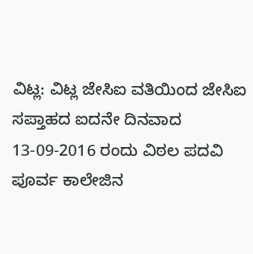ವಿಟ್ಲ: ವಿಟ್ಲ ಜೇಸಿಐ ವತಿಯಿಂದ ಜೇಸಿಐ ಸಪ್ತಾಹದ ಐದನೇ ದಿನವಾದ 13-09-2016 ರಂದು ವಿಠಲ ಪದವಿ ಪೂರ್ವ ಕಾಲೇಜಿನ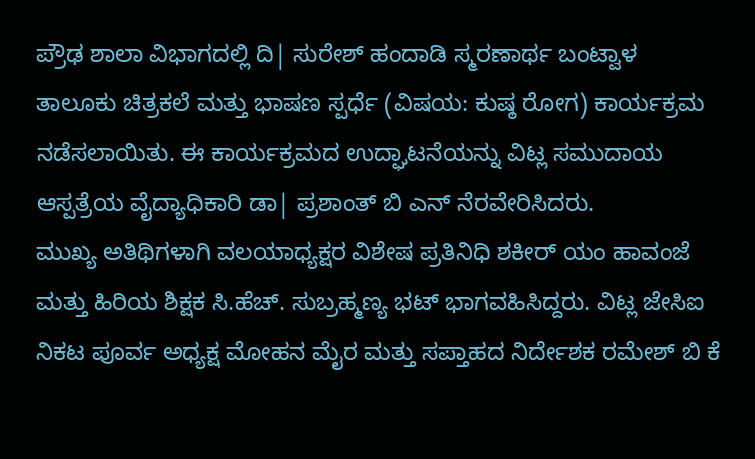ಪ್ರೌಢ ಶಾಲಾ ವಿಭಾಗದಲ್ಲಿ ದಿ| ಸುರೇಶ್ ಹಂದಾಡಿ ಸ್ಮರಣಾರ್ಥ ಬಂಟ್ವಾಳ ತಾಲೂಕು ಚಿತ್ರಕಲೆ ಮತ್ತು ಭಾಷಣ ಸ್ಪರ್ಧೆ (ವಿಷಯ: ಕುಷ್ಠ ರೋಗ) ಕಾರ್ಯಕ್ರಮ ನಡೆಸಲಾಯಿತು. ಈ ಕಾರ್ಯಕ್ರಮದ ಉದ್ಘಾಟನೆಯನ್ನು ವಿಟ್ಲ ಸಮುದಾಯ ಆಸ್ಪತ್ರೆಯ ವೈದ್ಯಾಧಿಕಾರಿ ಡಾ| ಪ್ರಶಾಂತ್ ಬಿ ಎನ್ ನೆರವೇರಿಸಿದರು.
ಮುಖ್ಯ ಅತಿಥಿಗಳಾಗಿ ವಲಯಾಧ್ಯಕ್ಷರ ವಿಶೇಷ ಪ್ರತಿನಿಧಿ ಶಕೀರ್ ಯಂ ಹಾವಂಜೆ ಮತ್ತು ಹಿರಿಯ ಶಿಕ್ಷಕ ಸಿ.ಹೆಚ್. ಸುಬ್ರಹ್ಮಣ್ಯ ಭಟ್ ಭಾಗವಹಿಸಿದ್ದರು. ವಿಟ್ಲ ಜೇಸಿಐ ನಿಕಟ ಪೂರ್ವ ಅಧ್ಯಕ್ಷ ಮೋಹನ ಮೈರ ಮತ್ತು ಸಪ್ತಾಹದ ನಿರ್ದೇಶಕ ರಮೇಶ್ ಬಿ ಕೆ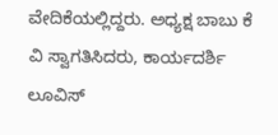ವೇದಿಕೆಯಲ್ಲಿದ್ದರು. ಅಧ್ಯಕ್ಷ ಬಾಬು ಕೆ ವಿ ಸ್ವಾಗತಿಸಿದರು, ಕಾರ್ಯದರ್ಶಿ ಲೂವಿಸ್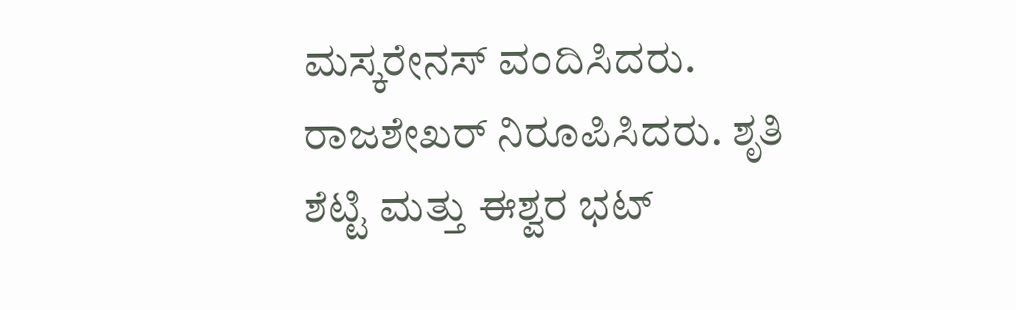ಮಸ್ಕರೇನಸ್ ವಂದಿಸಿದರು. ರಾಜಶೇಖರ್ ನಿರೂಪಿಸಿದರು. ಶೃತಿ ಶೆಟ್ಟಿ ಮತ್ತು ಈಶ್ವರ ಭಟ್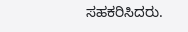ಸಹಕರಿಸಿದರು.